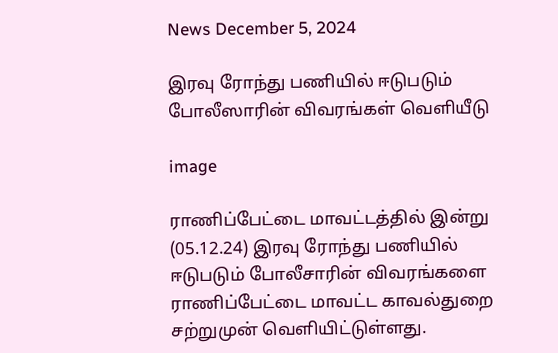News December 5, 2024

இரவு ரோந்து பணியில் ஈடுபடும் போலீஸாரின் விவரங்கள் வெளியீடு

image

ராணிப்பேட்டை மாவட்டத்தில் இன்று (05.12.24) இரவு ரோந்து பணியில் ஈடுபடும் போலீசாரின் விவரங்களை ராணிப்பேட்டை மாவட்ட காவல்துறை சற்றுமுன் வெளியிட்டுள்ளது.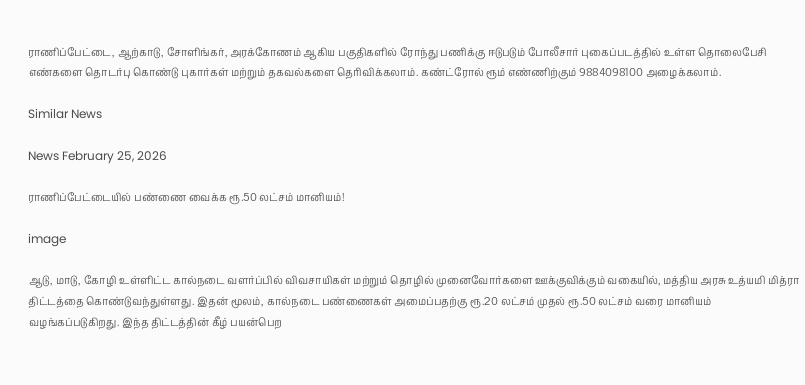ராணிப்பேட்டை, ஆற்காடு, சோளிங்கர், அரக்கோணம் ஆகிய பகுதிகளில் ரோந்து பணிக்கு ஈடுபடும் போலீசார் புகைப்படத்தில் உள்ள தொலைபேசி எண்களை தொடர்பு கொண்டு புகார்கள் மற்றும் தகவல்களை தெரிவிக்கலாம். கண்ட்ரோல் ரூம் எண்ணிற்கும் 9884098100 அழைக்கலாம்.

Similar News

News February 25, 2026

ராணிப்பேட்டையில் பண்ணை வைக்க ரூ.50 லட்சம் மானியம்!

image

ஆடு, மாடு, கோழி உள்ளிட்ட கால்நடை வளர்ப்பில் விவசாயிகள் மற்றும் தொழில் முனைவோர்களை ஊக்குவிக்கும் வகையில், மத்திய அரசு உத்யமி மித்ரா திட்டத்தை கொண்டுவந்துள்ளது. இதன் மூலம், கால்நடை பண்ணைகள் அமைப்பதற்கு ரூ.20 லட்சம் முதல் ரூ.50 லட்சம் வரை மானியம் வழங்கப்படுகிறது. இந்த திட்டத்தின் கீழ் பயன்பெற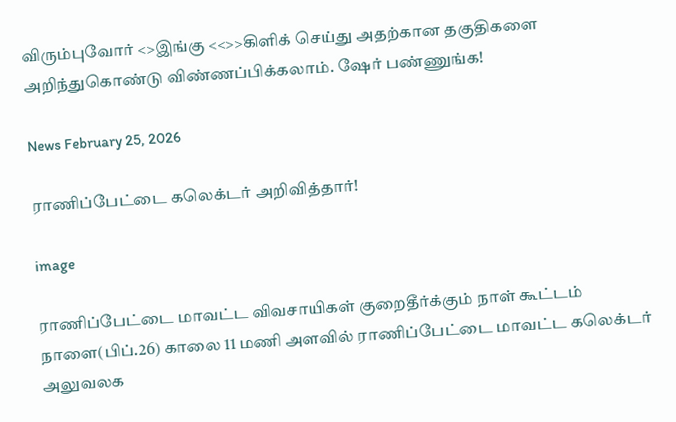விரும்புவோர் <>இங்கு <<>>கிளிக் செய்து அதற்கான தகுதிகளை அறிந்துகொண்டு விண்ணப்பிக்கலாம். ஷேர் பண்ணுங்க!

News February 25, 2026

ராணிப்பேட்டை கலெக்டர் அறிவித்தார்!

image

ராணிப்பேட்டை மாவட்ட விவசாயிகள் குறைதீர்க்கும் நாள் கூட்டம் நாளை(பிப்.26) காலை 11 மணி அளவில் ராணிப்பேட்டை மாவட்ட கலெக்டர் அலுவலக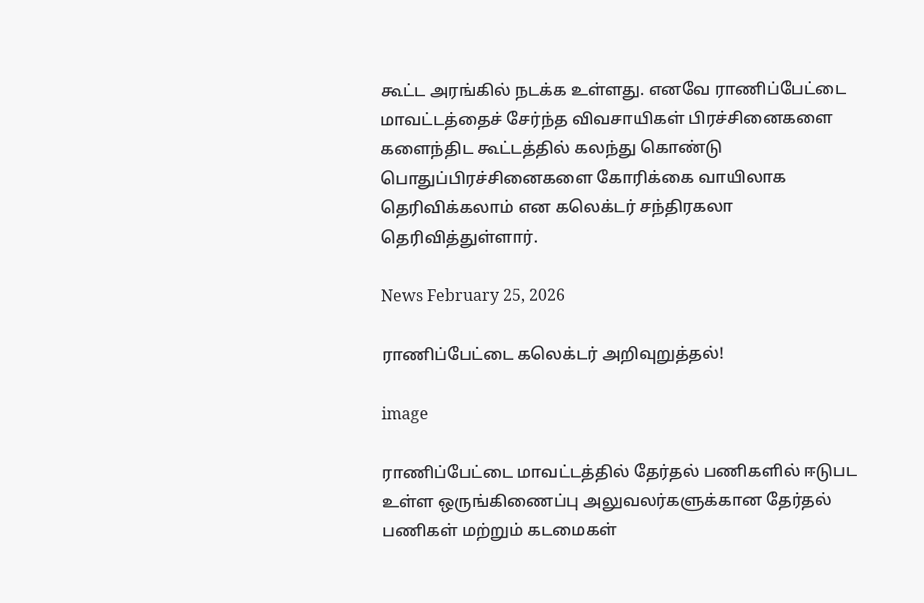கூட்ட அரங்கில் நடக்க உள்ளது. எனவே ராணிப்பேட்டை மாவட்டத்தைச் சேர்ந்த விவசாயிகள் பிரச்சினைகளை களைந்திட கூட்டத்தில் கலந்து கொண்டு பொதுப்பிரச்சினைகளை கோரிக்கை வாயிலாக தெரிவிக்கலாம் என கலெக்டர் சந்திரகலா தெரிவித்துள்ளார்.

News February 25, 2026

ராணிப்பேட்டை கலெக்டர் அறிவுறுத்தல்!

image

ராணிப்பேட்டை மாவட்டத்தில் தேர்தல் பணிகளில் ஈடுபட உள்ள ஒருங்கிணைப்பு அலுவலர்களுக்கான தேர்தல் பணிகள் மற்றும் கடமைகள்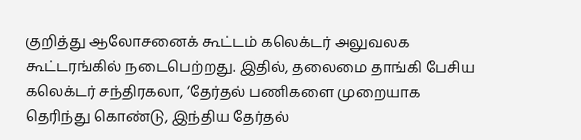குறித்து ஆலோசனைக் கூட்டம் கலெக்டர் அலுவலக கூட்டரங்கில் நடைபெற்றது. இதில், தலைமை தாங்கி பேசிய கலெக்டர் சந்திரகலா, ‘தேர்தல் பணிகளை முறையாக தெரிந்து கொண்டு, இந்திய தேர்தல்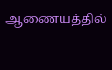ஆணையத்தில்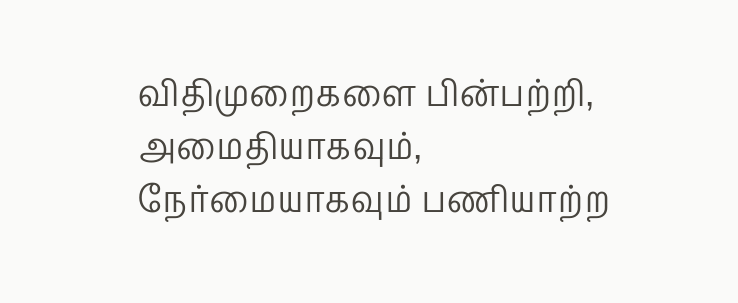விதிமுறைகளை பின்பற்றி, அமைதியாகவும், நேர்மையாகவும் பணியாற்ற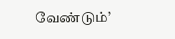வேண்டும்’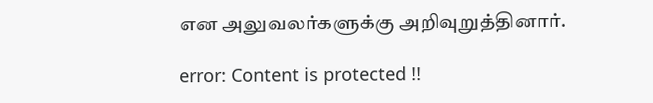என அலுவலர்களுக்கு அறிவுறுத்தினார்.

error: Content is protected !!